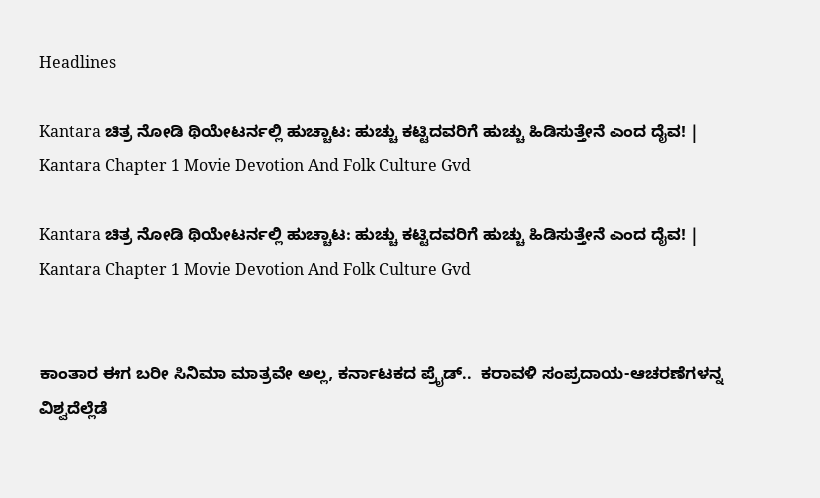Headlines

Kantara ಚಿತ್ರ ನೋಡಿ ಥಿಯೇಟರ್ನಲ್ಲಿ ಹುಚ್ಚಾಟ: ಹುಚ್ಚು ಕಟ್ಟಿದವರಿಗೆ ಹುಚ್ಚು ಹಿಡಿಸುತ್ತೇನೆ ಎಂದ ದೈವ! | Kantara Chapter 1 Movie Devotion And Folk Culture Gvd

Kantara ಚಿತ್ರ ನೋಡಿ ಥಿಯೇಟರ್ನಲ್ಲಿ ಹುಚ್ಚಾಟ: ಹುಚ್ಚು ಕಟ್ಟಿದವರಿಗೆ ಹುಚ್ಚು ಹಿಡಿಸುತ್ತೇನೆ ಎಂದ ದೈವ! | Kantara Chapter 1 Movie Devotion And Folk Culture Gvd


ಕಾಂತಾರ ಈಗ ಬರೀ ಸಿನಿಮಾ ಮಾತ್ರವೇ ಅಲ್ಲ, ಕರ್ನಾಟಕದ ಪ್ರೈಡ್..  ಕರಾವಳಿ ಸಂಪ್ರದಾಯ-ಆಚರಣೆಗಳನ್ನ ವಿಶ್ವದೆಲ್ಲೆಡೆ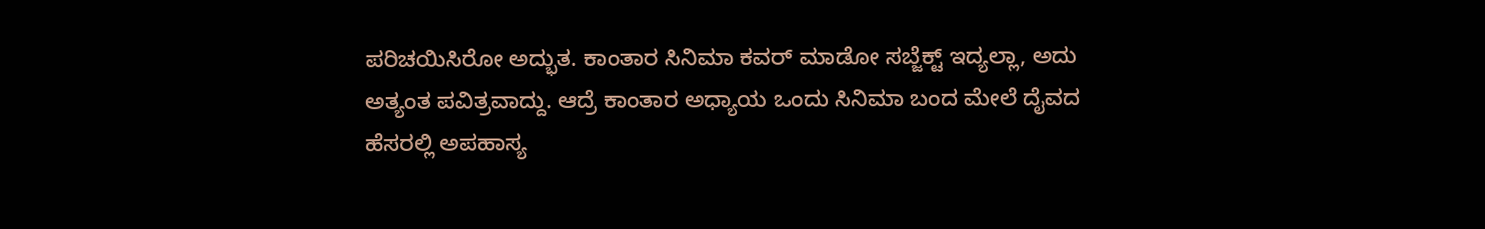ಪರಿಚಯಿಸಿರೋ ಅದ್ಭುತ. ಕಾಂತಾರ ಸಿನಿಮಾ ಕವರ್ ಮಾಡೋ ಸಬ್ಜೆಕ್ಟ್ ಇದ್ಯಲ್ಲಾ, ಅದು ಅತ್ಯಂತ ಪವಿತ್ರವಾದ್ದು. ಆದ್ರೆ ಕಾಂತಾರ ಅಧ್ಯಾಯ ಒಂದು ಸಿನಿಮಾ ಬಂದ ಮೇಲೆ ದೈವದ ಹೆಸರಲ್ಲಿ ಅಪಹಾಸ್ಯ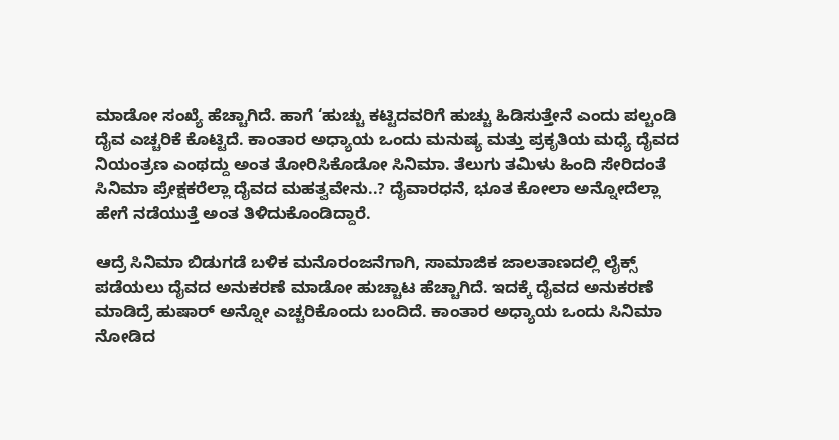ಮಾಡೋ ಸಂಖ್ಯೆ ಹೆಚ್ಚಾಗಿದೆ. ಹಾಗೆ ‘ಹುಚ್ಚು ಕಟ್ಟಿದವರಿಗೆ ಹುಚ್ಚು ಹಿಡಿಸುತ್ತೇನೆ ಎಂದು ಪಲ್ಚಂಡಿ ದೈವ ಎಚ್ಚರಿಕೆ ಕೊಟ್ಟಿದೆ. ಕಾಂತಾರ ಅಧ್ಯಾಯ ಒಂದು ಮನುಷ್ಯ ಮತ್ತು ಪ್ರಕೃತಿಯ ಮಧ್ಯೆ ದೈವದ ನಿಯಂತ್ರಣ ಎಂಥದ್ದು ಅಂತ ತೋರಿಸಿಕೊಡೋ ಸಿನಿಮಾ. ತೆಲುಗು ತಮಿಳು ಹಿಂದಿ ಸೇರಿದಂತೆ ಸಿನಿಮಾ ಪ್ರೇಕ್ಷಕರೆಲ್ಲಾ ದೈವದ ಮಹತ್ವವೇನು..? ದೈವಾರಧನೆ, ಭೂತ ಕೋಲಾ ಅನ್ನೋದೆಲ್ಲಾ ಹೇಗೆ ನಡೆಯುತ್ತೆ ಅಂತ ತಿಳಿದುಕೊಂಡಿದ್ದಾರೆ.

ಆದ್ರೆ ಸಿನಿಮಾ ಬಿಡುಗಡೆ ಬಳಿಕ ಮನೊರಂಜನೆಗಾಗಿ, ಸಾಮಾಜಿಕ ಜಾಲತಾಣದಲ್ಲಿ ಲೈಕ್ಸ್ ಪಡೆಯಲು ದೈವದ ಅನುಕರಣೆ ಮಾಡೋ ಹುಚ್ಚಾಟ ಹೆಚ್ಚಾಗಿದೆ. ಇದಕ್ಕೆ ದೈವದ ಅನುಕರಣೆ ಮಾಡಿದ್ರೆ ಹುಷಾರ್ ಅನ್ನೋ ಎಚ್ಚರಿಕೊಂದು ಬಂದಿದೆ. ಕಾಂತಾರ ಅಧ್ಯಾಯ ಒಂದು ಸಿನಿಮಾ ನೋಡಿದ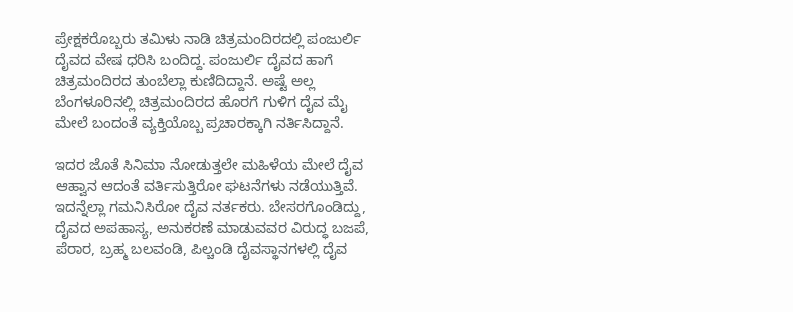ಪ್ರೇಕ್ಷಕರೊಬ್ಬರು ತಮಿಳು ನಾಡಿ ಚಿತ್ರಮಂದಿರದಲ್ಲಿ ಪಂಜುರ್ಲಿ ದೈವದ ವೇಷ ಧರಿಸಿ ಬಂದಿದ್ದ. ಪಂಜುರ್ಲಿ ದೈವದ ಹಾಗೆ ಚಿತ್ರಮಂದಿರದ ತುಂಬೆಲ್ಲಾ ಕುಣಿದಿದ್ದಾನೆ. ಅಷ್ಟೆ ಅಲ್ಲ ಬೆಂಗಳೂರಿನಲ್ಲಿ ಚಿತ್ರಮಂದಿರದ ಹೊರಗೆ ಗುಳಿಗ ದೈವ ಮೈ ಮೇಲೆ ಬಂದಂತೆ ವ್ಯಕ್ತಿಯೊಬ್ಬ ಪ್ರಚಾರಕ್ಕಾಗಿ ನರ್ತಿಸಿದ್ದಾನೆ.

ಇದರ ಜೊತೆ ಸಿನಿಮಾ ನೋಡುತ್ತಲೇ ಮಹಿಳೆಯ ಮೇಲೆ ದೈವ ಆಹ್ವಾನ ಆದಂತೆ ವರ್ತಿಸುತ್ತಿರೋ ಘಟನೆಗಳು ನಡೆಯುತ್ತಿವೆ. ಇದನ್ನೆಲ್ಲಾ ಗಮನಿಸಿರೋ ದೈವ ನರ್ತಕರು. ಬೇಸರಗೊಂಡಿದ್ದು, ದೈವದ ಅಪಹಾಸ್ಯ, ಅನುಕರಣೆ ಮಾಡುವವರ ವಿರುದ್ಧ ಬಜಪೆ, ಪೆರಾರ, ಬ್ರಹ್ಮ ಬಲವಂಡಿ, ಪಿಲ್ಚಂಡಿ ದೈವಸ್ಥಾನಗಳಲ್ಲಿ ದೈವ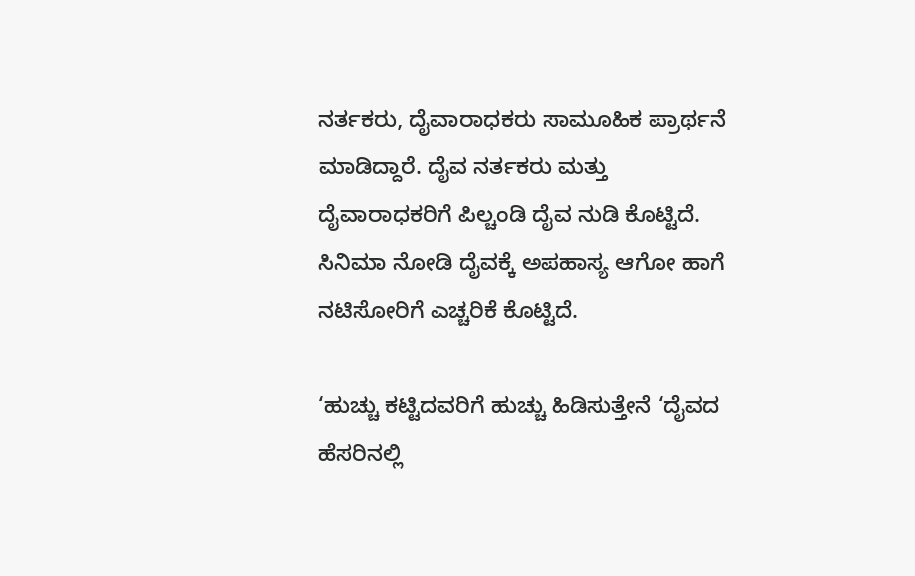ನರ್ತಕರು, ದೈವಾರಾಧಕರು ಸಾಮೂಹಿಕ ಪ್ರಾರ್ಥನೆ ಮಾಡಿದ್ದಾರೆ. ದೈವ ನರ್ತಕರು ಮತ್ತು ದೈವಾರಾಧಕರಿಗೆ ಪಿಲ್ಚಂಡಿ ದೈವ ನುಡಿ ಕೊಟ್ಟಿದೆ. ಸಿನಿಮಾ ನೋಡಿ ದೈವಕ್ಕೆ ಅಪಹಾಸ್ಯ ಆಗೋ ಹಾಗೆ ನಟಿಸೋರಿಗೆ ಎಚ್ಚರಿಕೆ ಕೊಟ್ಟಿದೆ.

‘ಹುಚ್ಚು ಕಟ್ಟಿದವರಿಗೆ ಹುಚ್ಚು ಹಿಡಿಸುತ್ತೇನೆ ‘ದೈವದ ಹೆಸರಿನಲ್ಲಿ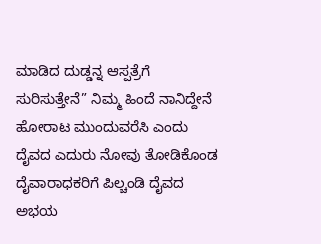ಮಾಡಿದ ದುಡ್ಡನ್ನ ಆಸ್ಪತ್ರೆಗೆ ಸುರಿಸುತ್ತೇನೆ” ನಿಮ್ಮ ಹಿಂದೆ ನಾನಿದ್ದೇನೆ ಹೋರಾಟ ಮುಂದುವರೆಸಿ ಎಂದು ದೈವದ ಎದುರು ನೋವು ತೋಡಿಕೊಂಡ ದೈವಾರಾಧಕರಿಗೆ ಪಿಲ್ಚಂಡಿ ದೈವದ ಅಭಯ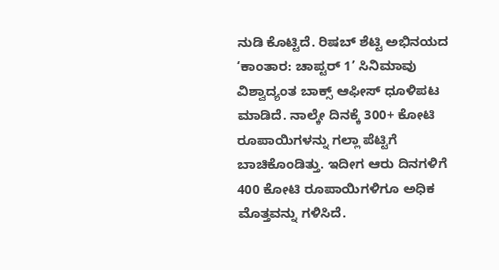ನುಡಿ ಕೊಟ್ಟಿದೆ. ರಿಷಬ್ ಶೆಟ್ಟಿ ಅಭಿನಯದ ‘ಕಾಂತಾರ: ಚಾಪ್ಟರ್ 1’ ಸಿನಿಮಾವು ವಿಶ್ವಾದ್ಯಂತ ಬಾಕ್ಸ್ ಆಫೀಸ್‌ ಧೂಳಿಪಟ ಮಾಡಿದೆ. ನಾಲ್ಕೇ ದಿನಕ್ಕೆ 300+ ಕೋಟಿ ರೂಪಾಯಿಗಳನ್ನು ಗಲ್ಲಾ ಪೆಟ್ಟಿಗೆ ಬಾಚಿಕೊಂಡಿತ್ತು. ಇದೀಗ ಆರು ದಿನಗಳಿಗೆ 400 ಕೋಟಿ ರೂಪಾಯಿಗಳಿಗೂ ಅಧಿಕ ಮೊತ್ತವನ್ನು ಗಳಿಸಿದೆ.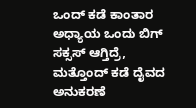ಒಂದ್ ಕಡೆ ಕಾಂತಾರ ಅಧ್ಯಾಯ ಒಂದು ಬಿಗ್ ಸಕ್ಸಸ್ ಆಗ್ತಿದ್ರೆ, ಮತ್ತೊಂದ್ ಕಡೆ ದೈವದ ಅನುಕರಣೆ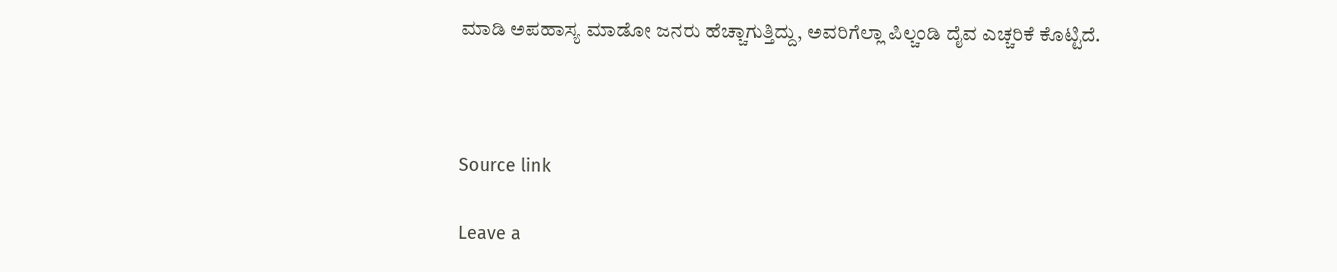ಮಾಡಿ ಅಪಹಾಸ್ಯ ಮಾಡೋ ಜನರು ಹೆಚ್ಚಾಗುತ್ತಿದ್ದು, ಅವರಿಗೆಲ್ಲಾ ಪಿಲ್ಚಂಡಿ ದೈವ ಎಚ್ಚರಿಕೆ ಕೊಟ್ಟಿದೆ.



Source link

Leave a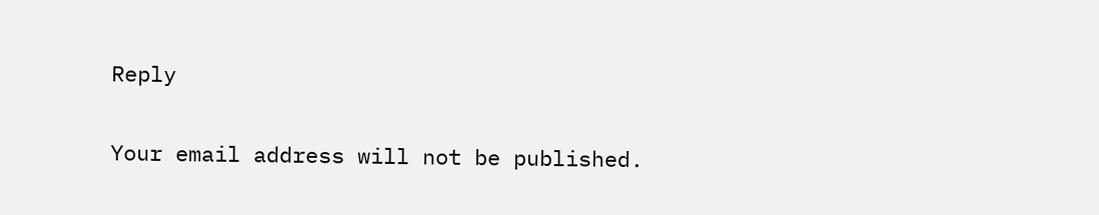Reply

Your email address will not be published.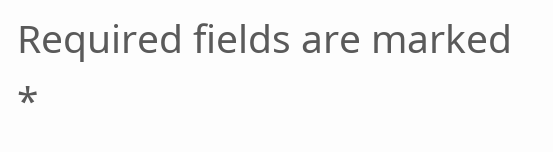Required fields are marked *